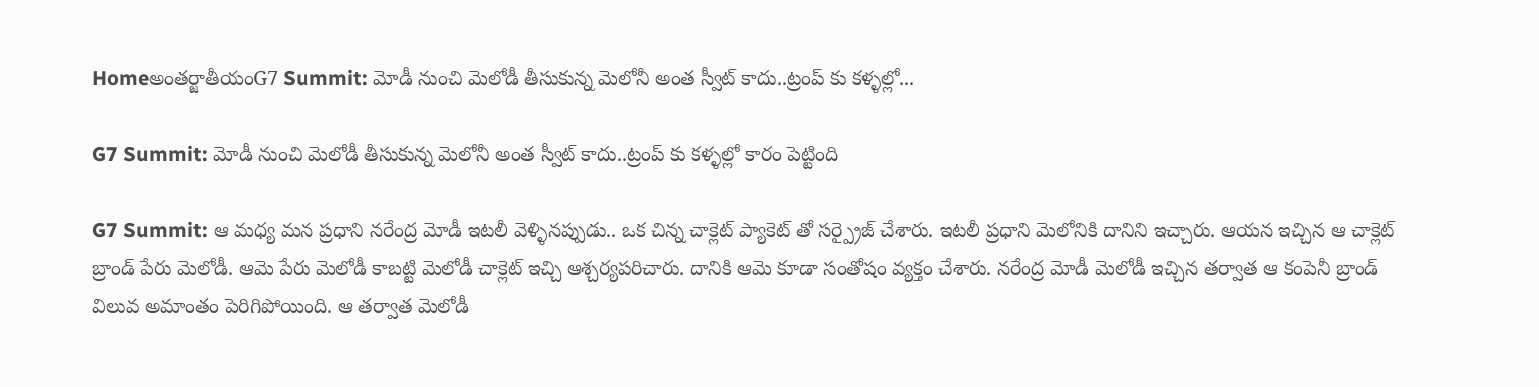Homeఅంతర్జాతీయంG7 Summit: మోడీ నుంచి మెలోడీ తీసుకున్న మెలోనీ అంత స్వీట్ కాదు..ట్రంప్ కు కళ్ళల్లో...

G7 Summit: మోడీ నుంచి మెలోడీ తీసుకున్న మెలోనీ అంత స్వీట్ కాదు..ట్రంప్ కు కళ్ళల్లో కారం పెట్టింది

G7 Summit: ఆ మధ్య మన ప్రధాని నరేంద్ర మోడీ ఇటలీ వెళ్ళినప్పుడు.. ఒక చిన్న చాక్లెట్ ప్యాకెట్ తో సర్ప్రైజ్ చేశారు. ఇటలీ ప్రధాని మెలోనికి దానిని ఇచ్చారు. ఆయన ఇచ్చిన ఆ చాక్లెట్ బ్రాండ్ పేరు మెలోడీ. ఆమె పేరు మెలోడీ కాబట్టి మెలోడీ చాక్లెట్ ఇచ్చి ఆశ్చర్యపరిచారు. దానికి ఆమె కూడా సంతోషం వ్యక్తం చేశారు. నరేంద్ర మోడీ మెలోడీ ఇచ్చిన తర్వాత ఆ కంపెనీ బ్రాండ్ విలువ అమాంతం పెరిగిపోయింది. ఆ తర్వాత మెలోడీ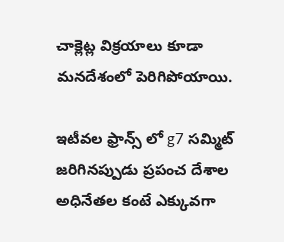చాక్లెట్ల విక్రయాలు కూడా మనదేశంలో పెరిగిపోయాయి.

ఇటీవల ఫ్రాన్స్ లో g7 సమ్మిట్ జరిగినప్పుడు ప్రపంచ దేశాల అధినేతల కంటే ఎక్కువగా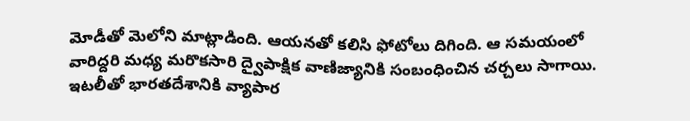మోడీతో మెలోని మాట్లాడింది. ఆయనతో కలిసి ఫోటోలు దిగింది. ఆ సమయంలో వారిద్దరి మధ్య మరొకసారి ద్వైపాక్షిక వాణిజ్యానికి సంబంధించిన చర్చలు సాగాయి. ఇటలీతో భారతదేశానికి వ్యాపార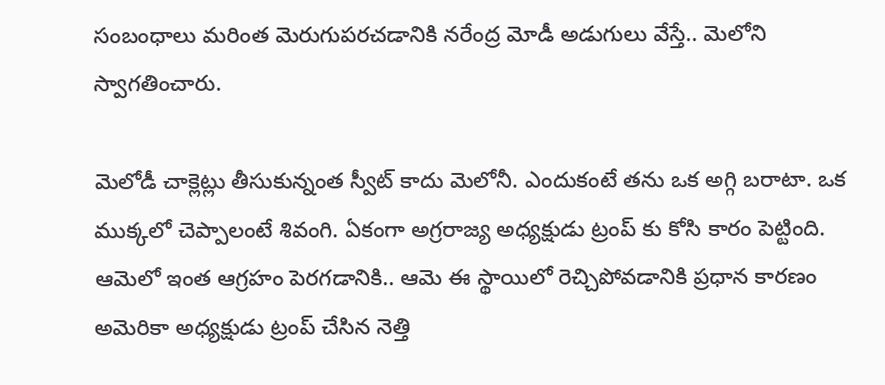సంబంధాలు మరింత మెరుగుపరచడానికి నరేంద్ర మోడీ అడుగులు వేస్తే.. మెలోని స్వాగతించారు.

మెలోడీ చాక్లెట్లు తీసుకున్నంత స్వీట్ కాదు మెలోనీ. ఎందుకంటే తను ఒక అగ్గి బరాటా. ఒక ముక్కలో చెప్పాలంటే శివంగి. ఏకంగా అగ్రరాజ్య అధ్యక్షుడు ట్రంప్ కు కోసి కారం పెట్టింది. ఆమెలో ఇంత ఆగ్రహం పెరగడానికి.. ఆమె ఈ స్థాయిలో రెచ్చిపోవడానికి ప్రధాన కారణం అమెరికా అధ్యక్షుడు ట్రంప్ చేసిన నెత్తి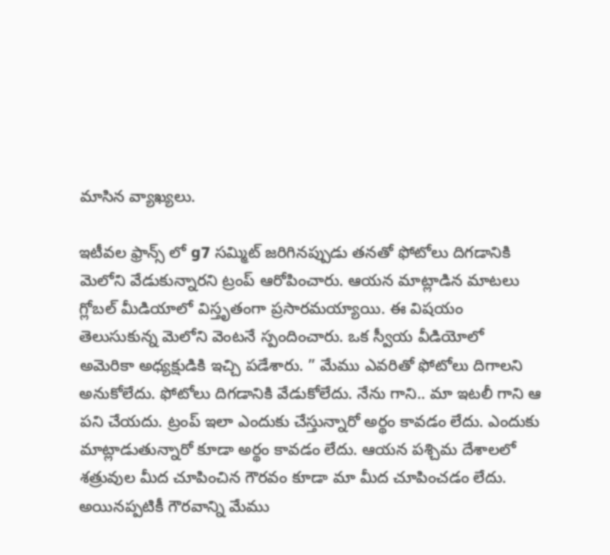మాసిన వ్యాఖ్యలు.

ఇటీవల ఫ్రాన్స్ లో g7 సమ్మిట్ జరిగినప్పుడు తనతో ఫోటోలు దిగడానికి మెలోని వేడుకున్నారని ట్రంప్ ఆరోపించారు. ఆయన మాట్లాడిన మాటలు గ్లోబల్ మీడియాలో విస్తృతంగా ప్రసారమయ్యాయి. ఈ విషయం తెలుసుకున్న మెలోని వెంటనే స్పందించారు. ఒక స్వీయ వీడియోలో అమెరికా అధ్యక్షుడికి ఇచ్చి పడేశారు. ” మేము ఎవరితో ఫోటోలు దిగాలని అనుకోలేదు. ఫోటోలు దిగడానికి వేడుకోలేదు. నేను గాని.. మా ఇటలీ గాని ఆ పని చేయదు. ట్రంప్ ఇలా ఎందుకు చేస్తున్నారో అర్థం కావడం లేదు. ఎందుకు మాట్లాడుతున్నారో కూడా అర్థం కావడం లేదు. ఆయన పశ్చిమ దేశాలలో శత్రువుల మీద చూపించిన గౌరవం కూడా మా మీద చూపించడం లేదు. అయినప్పటికీ గౌరవాన్ని మేము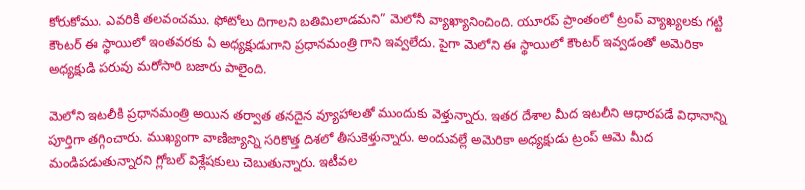కోరుకోము. ఎవరికి తలవంచము. ఫోటోలు దిగాలని బతిమిలాడమని” మెలోనీ వ్యాఖ్యానించింది. యూరప్ ప్రాంతంలో ట్రంప్ వ్యాఖ్యలకు గట్టి కౌంటర్ ఈ స్థాయిలో ఇంతవరకు ఏ అధ్యక్షుడుగాని ప్రధానమంత్రి గాని ఇవ్వలేదు. పైగా మెలోని ఈ స్థాయిలో కౌంటర్ ఇవ్వడంతో అమెరికా అధ్యక్షుడి పరువు మరోసారి బజారు పాలైంది.

మెలోని ఇటలీకి ప్రధానమంత్రి అయిన తర్వాత తనదైన వ్యూహాలతో ముందుకు వెళ్తున్నారు. ఇతర దేశాల మీద ఇటలీని ఆధారపడే విధానాన్ని పూర్తిగా తగ్గించారు. ముఖ్యంగా వాణిజ్యాన్ని సరికొత్త దిశలో తీసుకెళ్తున్నారు. అందువల్లే అమెరికా అధ్యక్షుడు ట్రంప్ ఆమె మీద మండిపడుతున్నారని గ్లోబల్ విశ్లేషకులు చెబుతున్నారు. ఇటీవల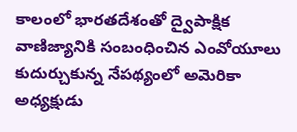కాలంలో భారతదేశంతో ద్వైపాక్షిక వాణిజ్యానికి సంబంధించిన ఎంవోయూలు కుదుర్చుకున్న నేపథ్యంలో అమెరికా అధ్యక్షుడు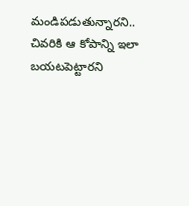మండిపడుతున్నారని.. చివరికి ఆ కోపాన్ని ఇలా బయటపెట్టారని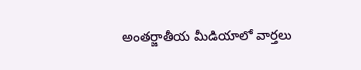అంతర్జాతీయ మీడియాలో వార్తలు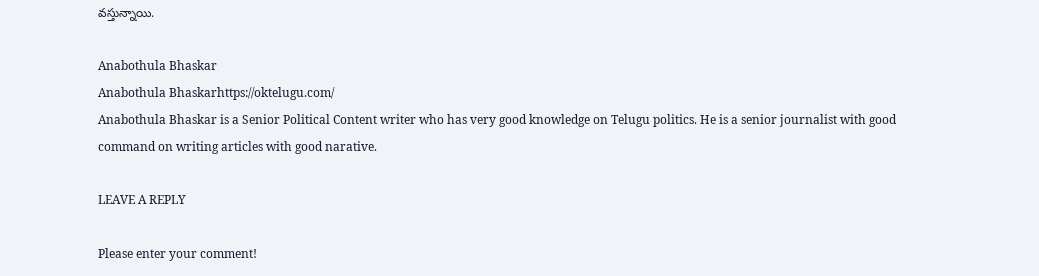వస్తున్నాయి.

Anabothula Bhaskar
Anabothula Bhaskarhttps://oktelugu.com/
Anabothula Bhaskar is a Senior Political Content writer who has very good knowledge on Telugu politics. He is a senior journalist with good command on writing articles with good narative.

LEAVE A REPLY

Please enter your comment!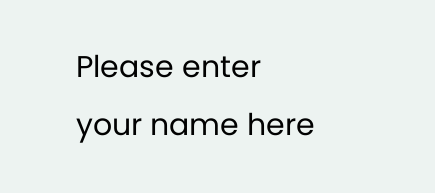Please enter your name here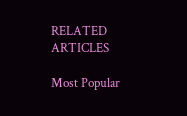RELATED ARTICLES

Most Popular